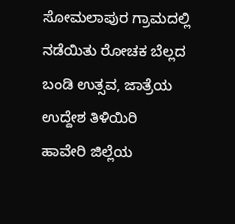ಸೋಮಲಾಪುರ ಗ್ರಾಮದಲ್ಲಿ ನಡೆಯಿತು ರೋಚಕ ಬೆಲ್ಲದ ಬಂಡಿ ಉತ್ಸವ, ಜಾತ್ರೆಯ ಉದ್ದೇಶ ತಿಳಿಯಿರಿ
ಹಾವೇರಿ ಜಿಲ್ಲೆಯ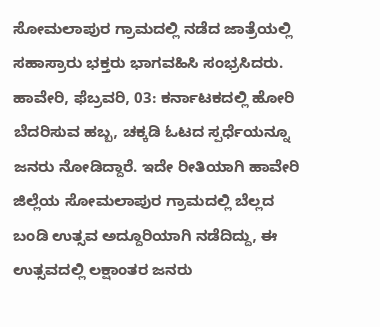ಸೋಮಲಾಪುರ ಗ್ರಾಮದಲ್ಲಿ ನಡೆದ ಜಾತ್ರೆಯಲ್ಲಿ ಸಹಾಸ್ರಾರು ಭಕ್ತರು ಭಾಗವಹಿಸಿ ಸಂಭ್ರಸಿದರು.
ಹಾವೇರಿ, ಫೆಬ್ರವರಿ, 03: ಕರ್ನಾಟಕದಲ್ಲಿ ಹೋರಿ ಬೆದರಿಸುವ ಹಬ್ಬ, ಚಕ್ಕಡಿ ಓಟದ ಸ್ಪರ್ಧೆಯನ್ನೂ ಜನರು ನೋಡಿದ್ದಾರೆ. ಇದೇ ರೀತಿಯಾಗಿ ಹಾವೇರಿ ಜಿಲ್ಲೆಯ ಸೋಮಲಾಪುರ ಗ್ರಾಮದಲ್ಲಿ ಬೆಲ್ಲದ ಬಂಡಿ ಉತ್ಸವ ಅದ್ದೂರಿಯಾಗಿ ನಡೆದಿದ್ದು, ಈ ಉತ್ಸವದಲ್ಲಿ ಲಕ್ಷಾಂತರ ಜನರು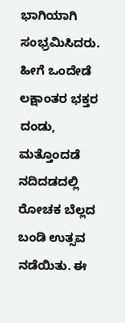ಭಾಗಿಯಾಗಿ ಸಂಭ್ರಮಿಸಿದರು.
ಹೀಗೆ ಒಂದೇಡೆ ಲಕ್ಷಾಂತರ ಭಕ್ತರ ದಂಡು, ಮತ್ತೊಂದಡೆ ನದಿದಡದಲ್ಲಿ ರೋಚಕ ಬೆಲ್ಲದ ಬಂಡಿ ಉತ್ಸವ ನಡೆಯಿತು. ಈ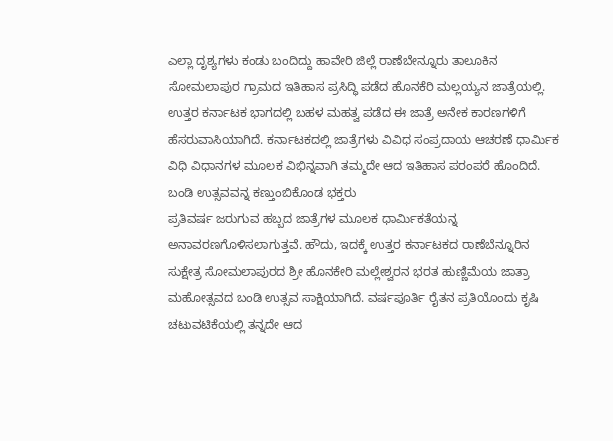ಎಲ್ಲಾ ದೃಶ್ಯಗಳು ಕಂಡು ಬಂದಿದ್ದು ಹಾವೇರಿ ಜಿಲ್ಲೆ ರಾಣೆಬೇನ್ನೂರು ತಾಲೂಕಿನ ಸೋಮಲಾಪುರ ಗ್ರಾಮದ ಇತಿಹಾಸ ಪ್ರಸಿದ್ಧಿ ಪಡೆದ ಹೊನಕೆರಿ ಮಲ್ಲಯ್ಯನ ಜಾತ್ರೆಯಲ್ಲಿ. ಉತ್ತರ ಕರ್ನಾಟಕ ಭಾಗದಲ್ಲಿ ಬಹಳ ಮಹತ್ವ ಪಡೆದ ಈ ಜಾತ್ರೆ ಅನೇಕ ಕಾರಣಗಳಿಗೆ ಹೆಸರುವಾಸಿಯಾಗಿದೆ. ಕರ್ನಾಟಕದಲ್ಲಿ ಜಾತ್ರೆಗಳು ವಿವಿಧ ಸಂಪ್ರದಾಯ ಆಚರಣೆ ಧಾರ್ಮಿಕ ವಿಧಿ ವಿಧಾನಗಳ ಮೂಲಕ ವಿಭಿನ್ನವಾಗಿ ತಮ್ಮದೇ ಆದ ಇತಿಹಾಸ ಪರಂಪರೆ ಹೊಂದಿದೆ.
ಬಂಡಿ ಉತ್ಸವವನ್ನ ಕಣ್ತುಂಬಿಕೊಂಡ ಭಕ್ತರು
ಪ್ರತಿವರ್ಷ ಜರುಗುವ ಹಬ್ಬದ ಜಾತ್ರೆಗಳ ಮೂಲಕ ಧಾರ್ಮಿಕತೆಯನ್ನ ಅನಾವರಣಗೊಳಿಸಲಾಗುತ್ತವೆ. ಹೌದು, ಇದಕ್ಕೆ ಉತ್ತರ ಕರ್ನಾಟಕದ ರಾಣೆಬೆನ್ನೂರಿನ ಸುಕ್ಷೇತ್ರ ಸೋಮಲಾಪುರದ ಶ್ರೀ ಹೊನಕೇರಿ ಮಲ್ಲೇಶ್ವರನ ಭರತ ಹುಣ್ಣಿಮೆಯ ಜಾತ್ರಾ ಮಹೋತ್ಸವದ ಬಂಡಿ ಉತ್ಸವ ಸಾಕ್ಷಿಯಾಗಿದೆ. ವರ್ಷಪೂರ್ತಿ ರೈತನ ಪ್ರತಿಯೊಂದು ಕೃಷಿ ಚಟುವಟಿಕೆಯಲ್ಲಿ ತನ್ನದೇ ಆದ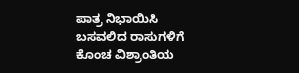ಪಾತ್ರ ನಿಭಾಯಿಸಿ ಬಸವಲಿದ ರಾಸುಗಳಿಗೆ ಕೊಂಚ ವಿಶ್ರಾಂತಿಯ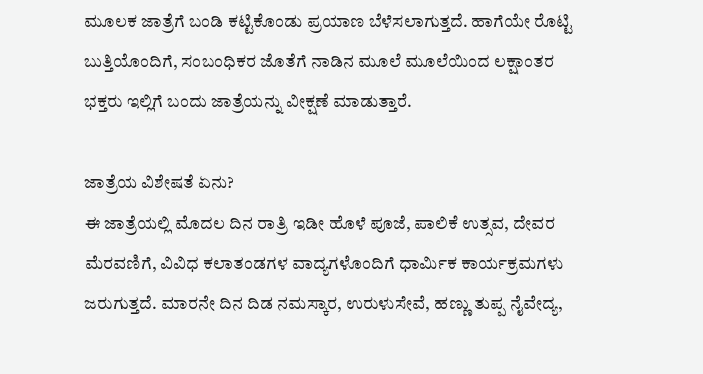ಮೂಲಕ ಜಾತ್ರೆಗೆ ಬಂಡಿ ಕಟ್ಟಿಕೊಂಡು ಪ್ರಯಾಣ ಬೆಳೆಸಲಾಗುತ್ತದೆ. ಹಾಗೆಯೇ ರೊಟ್ಟಿ ಬುತ್ತಿಯೊಂದಿಗೆ, ಸಂಬಂಧಿಕರ ಜೊತೆಗೆ ನಾಡಿನ ಮೂಲೆ ಮೂಲೆಯಿಂದ ಲಕ್ಷಾಂತರ ಭಕ್ತರು ಇಲ್ಲಿಗೆ ಬಂದು ಜಾತ್ರೆಯನ್ನು ವೀಕ್ಷಣೆ ಮಾಡುತ್ತಾರೆ.

ಜಾತ್ರೆಯ ವಿಶೇಷತೆ ಏನು?
ಈ ಜಾತ್ರೆಯಲ್ಲಿ ಮೊದಲ ದಿನ ರಾತ್ರಿ ಇಡೀ ಹೊಳೆ ಪೂಜೆ, ಪಾಲಿಕೆ ಉತ್ಸವ, ದೇವರ ಮೆರವಣಿಗೆ, ವಿವಿಧ ಕಲಾತಂಡಗಳ ವಾದ್ಯಗಳೊಂದಿಗೆ ಧಾರ್ಮಿಕ ಕಾರ್ಯಕ್ರಮಗಳು ಜರುಗುತ್ತದೆ. ಮಾರನೇ ದಿನ ದಿಡ ನಮಸ್ಕಾರ, ಉರುಳುಸೇವೆ, ಹಣ್ಣು ತುಪ್ಪ ನೈವೇದ್ಯ,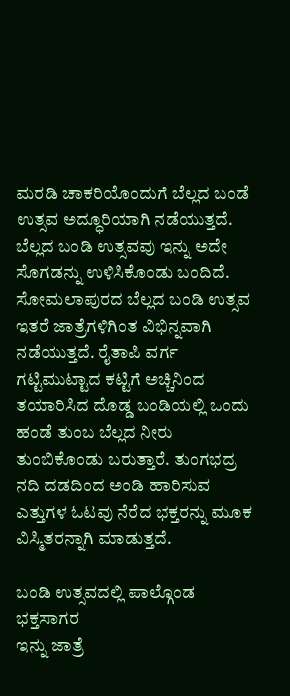ಮರಡಿ ಚಾಕರಿಯೊಂದುಗೆ ಬೆಲ್ಲದ ಬಂಡೆ ಉತ್ಸವ ಅದ್ಧೂರಿಯಾಗಿ ನಡೆಯುತ್ತದೆ. ಬೆಲ್ಲದ ಬಂಡಿ ಉತ್ಸವವು ಇನ್ನು ಅದೇ ಸೊಗಡನ್ನು ಉಳಿಸಿಕೊಂಡು ಬಂದಿದೆ. ಸೋಮಲಾಪುರದ ಬೆಲ್ಲದ ಬಂಡಿ ಉತ್ಸವ ಇತರೆ ಜಾತ್ರೆಗಳಿಗಿಂತ ವಿಭಿನ್ನವಾಗಿ ನಡೆಯುತ್ತದೆ. ರೈತಾಪಿ ವರ್ಗ ಗಟ್ಟಿಮುಟ್ಟಾದ ಕಟ್ಟಿಗೆ ಅಚ್ಚಿನಿಂದ ತಯಾರಿಸಿದ ದೊಡ್ಡ ಬಂಡಿಯಲ್ಲಿ ಒಂದು ಹಂಡೆ ತುಂಬ ಬೆಲ್ಲದ ನೀರು ತುಂಬಿಕೊಂಡು ಬರುತ್ತಾರೆ. ತುಂಗಭದ್ರ ನದಿ ದಡದಿಂದ ಅಂಡಿ ಹಾರಿಸುವ ಎತ್ತುಗಳ ಓಟವು ನೆರೆದ ಭಕ್ತರನ್ನು ಮೂಕ ವಿಸ್ಮಿತರನ್ನಾಗಿ ಮಾಡುತ್ತದೆ.

ಬಂಡಿ ಉತ್ಸವದಲ್ಲಿ ಪಾಲ್ಗೊಂಡ ಭಕ್ತಸಾಗರ
ಇನ್ನು ಜಾತ್ರೆ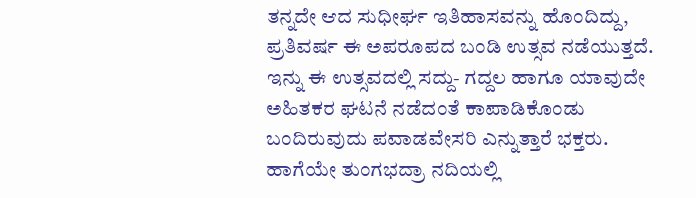ತನ್ನದೇ ಆದ ಸುಧೀರ್ಘ ಇತಿಹಾಸವನ್ನು ಹೊಂದಿದ್ದು, ಪ್ರತಿವರ್ಷ ಈ ಅಪರೂಪದ ಬಂಡಿ ಉತ್ಸವ ನಡೆಯುತ್ತದೆ. ಇನ್ನು ಈ ಉತ್ಸವದಲ್ಲಿ ಸದ್ದು- ಗದ್ದಲ ಹಾಗೂ ಯಾವುದೇ ಅಹಿತಕರ ಘಟನೆ ನಡೆದಂತೆ ಕಾಪಾಡಿಕೊಂಡು ಬಂದಿರುವುದು ಪವಾಡವೇಸರಿ ಎನ್ನುತ್ತಾರೆ ಭಕ್ತರು. ಹಾಗೆಯೇ ತುಂಗಭದ್ರಾ ನದಿಯಲ್ಲಿ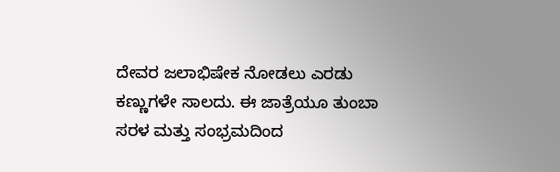ದೇವರ ಜಲಾಭಿಷೇಕ ನೋಡಲು ಎರಡು ಕಣ್ಣುಗಳೇ ಸಾಲದು. ಈ ಜಾತ್ರೆಯೂ ತುಂಬಾ ಸರಳ ಮತ್ತು ಸಂಭ್ರಮದಿಂದ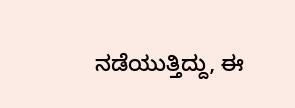ನಡೆಯುತ್ತಿದ್ದು, ಈ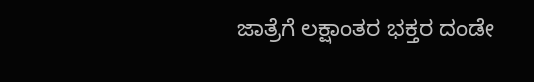ಜಾತ್ರೆಗೆ ಲಕ್ಷಾಂತರ ಭಕ್ತರ ದಂಡೇ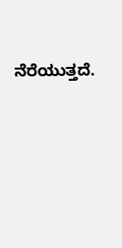ನೆರೆಯುತ್ತದೆ.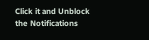Click it and Unblock the Notifications